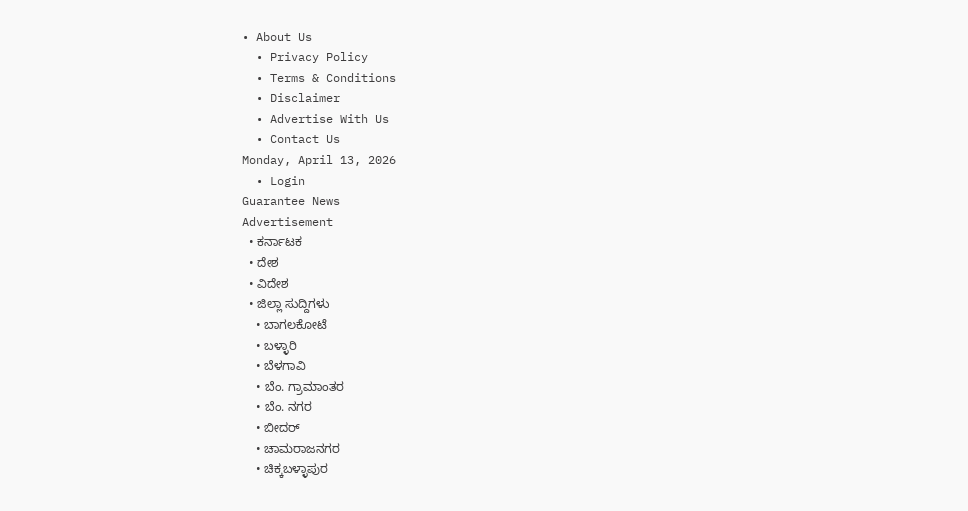• About Us
  • Privacy Policy
  • Terms & Conditions
  • Disclaimer
  • Advertise With Us
  • Contact Us
Monday, April 13, 2026
  • Login
Guarantee News
Advertisement
  • ಕರ್ನಾಟಕ
  • ದೇಶ
  • ವಿದೇಶ
  • ಜಿಲ್ಲಾ ಸುದ್ದಿಗಳು
    • ಬಾಗಲಕೋಟೆ
    • ಬಳ್ಳಾರಿ
    • ಬೆಳಗಾವಿ
    • ಬೆಂ. ಗ್ರಾಮಾಂತರ
    • ಬೆಂ. ನಗರ
    • ಬೀದರ್
    • ಚಾಮರಾಜನಗರ
    • ಚಿಕ್ಕಬಳ್ಳಾಪುರ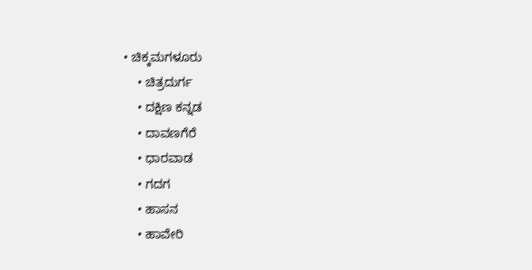• ಚಿಕ್ಕಮಗಳೂರು
    • ಚಿತ್ರದುರ್ಗ
    • ದಕ್ಷಿಣ ಕನ್ನಡ
    • ದಾವಣಗೆರೆ
    • ಧಾರವಾಡ
    • ಗದಗ
    • ಹಾಸನ
    • ಹಾವೇರಿ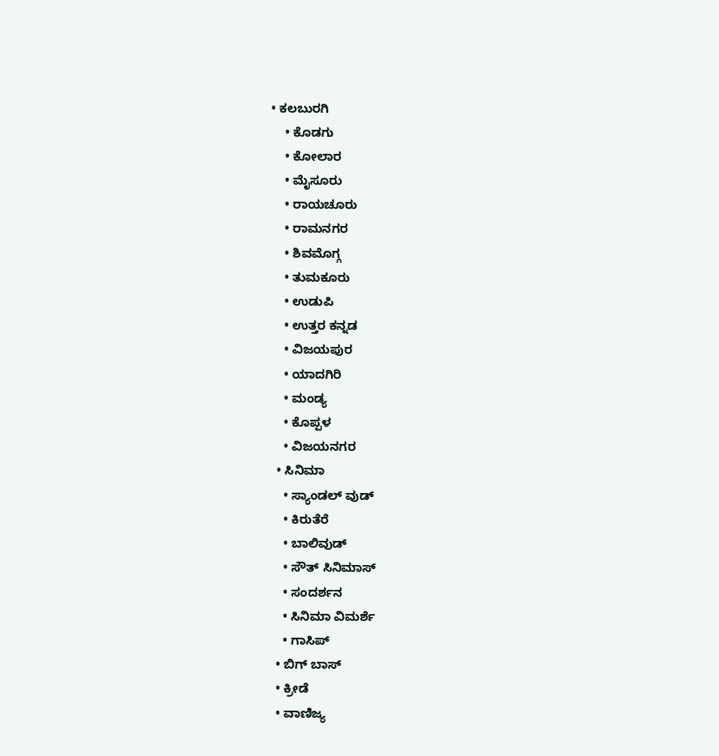• ಕಲಬುರಗಿ
    • ಕೊಡಗು
    • ಕೋಲಾರ
    • ಮೈಸೂರು
    • ರಾಯಚೂರು
    • ರಾಮನಗರ
    • ಶಿವಮೊಗ್ಗ
    • ತುಮಕೂರು
    • ಉಡುಪಿ
    • ಉತ್ತರ ಕನ್ನಡ
    • ವಿಜಯಪುರ
    • ಯಾದಗಿರಿ
    • ಮಂಡ್ಯ
    • ಕೊಪ್ಪಳ
    • ವಿಜಯನಗರ
  • ಸಿನಿಮಾ
    • ಸ್ಯಾಂಡಲ್ ವುಡ್
    • ಕಿರುತೆರೆ
    • ಬಾಲಿವುಡ್
    • ಸೌತ್ ಸಿನಿಮಾಸ್
    • ಸಂದರ್ಶನ
    • ಸಿನಿಮಾ ವಿಮರ್ಶೆ
    • ಗಾಸಿಪ್
  • ಬಿಗ್ ಬಾಸ್
  • ಕ್ರೀಡೆ
  • ವಾಣಿಜ್ಯ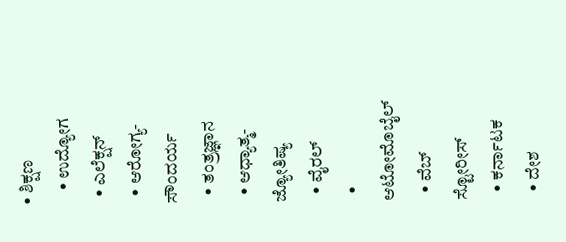• ಶಿಕ್ಷಣ
    • ಉದ್ಯೋಗ
  • ಎಲೆಕ್ಷನ್
  • ಆರೋಗ್ಯ-ಸೌಂದರ್ಯ
  • ತಂತ್ರಜ್ಞಾನ
  • ಆಧ್ಯಾತ್ಮ- ಜ್ಯೋತಿಷ್ಯ
  • ವೈರಲ್
  • ಆಟೋಮೊಬೈಲ್
  • ವೆಬ್ ಸ್ಟೋರೀಸ್
  • ಕರ್ನಾಟಕ
  • ದೇಶ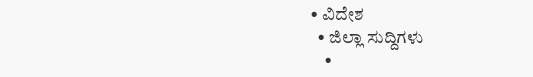• ವಿದೇಶ
  • ಜಿಲ್ಲಾ ಸುದ್ದಿಗಳು
    •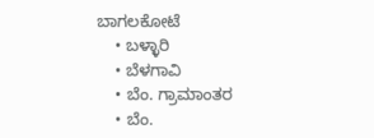ಬಾಗಲಕೋಟೆ
    • ಬಳ್ಳಾರಿ
    • ಬೆಳಗಾವಿ
    • ಬೆಂ. ಗ್ರಾಮಾಂತರ
    • ಬೆಂ.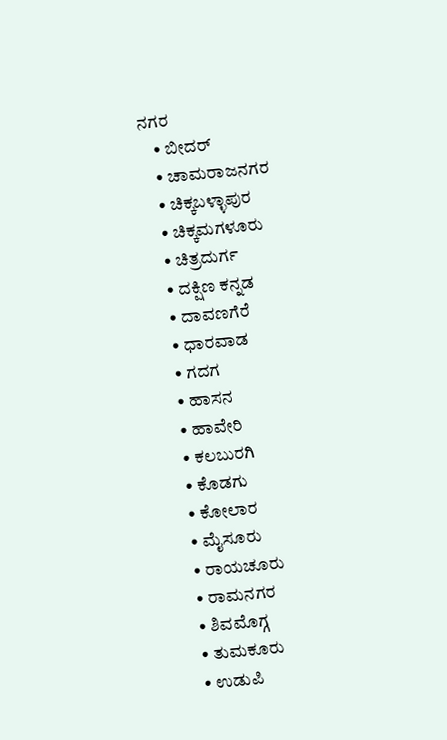ನಗರ
    • ಬೀದರ್
    • ಚಾಮರಾಜನಗರ
    • ಚಿಕ್ಕಬಳ್ಳಾಪುರ
    • ಚಿಕ್ಕಮಗಳೂರು
    • ಚಿತ್ರದುರ್ಗ
    • ದಕ್ಷಿಣ ಕನ್ನಡ
    • ದಾವಣಗೆರೆ
    • ಧಾರವಾಡ
    • ಗದಗ
    • ಹಾಸನ
    • ಹಾವೇರಿ
    • ಕಲಬುರಗಿ
    • ಕೊಡಗು
    • ಕೋಲಾರ
    • ಮೈಸೂರು
    • ರಾಯಚೂರು
    • ರಾಮನಗರ
    • ಶಿವಮೊಗ್ಗ
    • ತುಮಕೂರು
    • ಉಡುಪಿ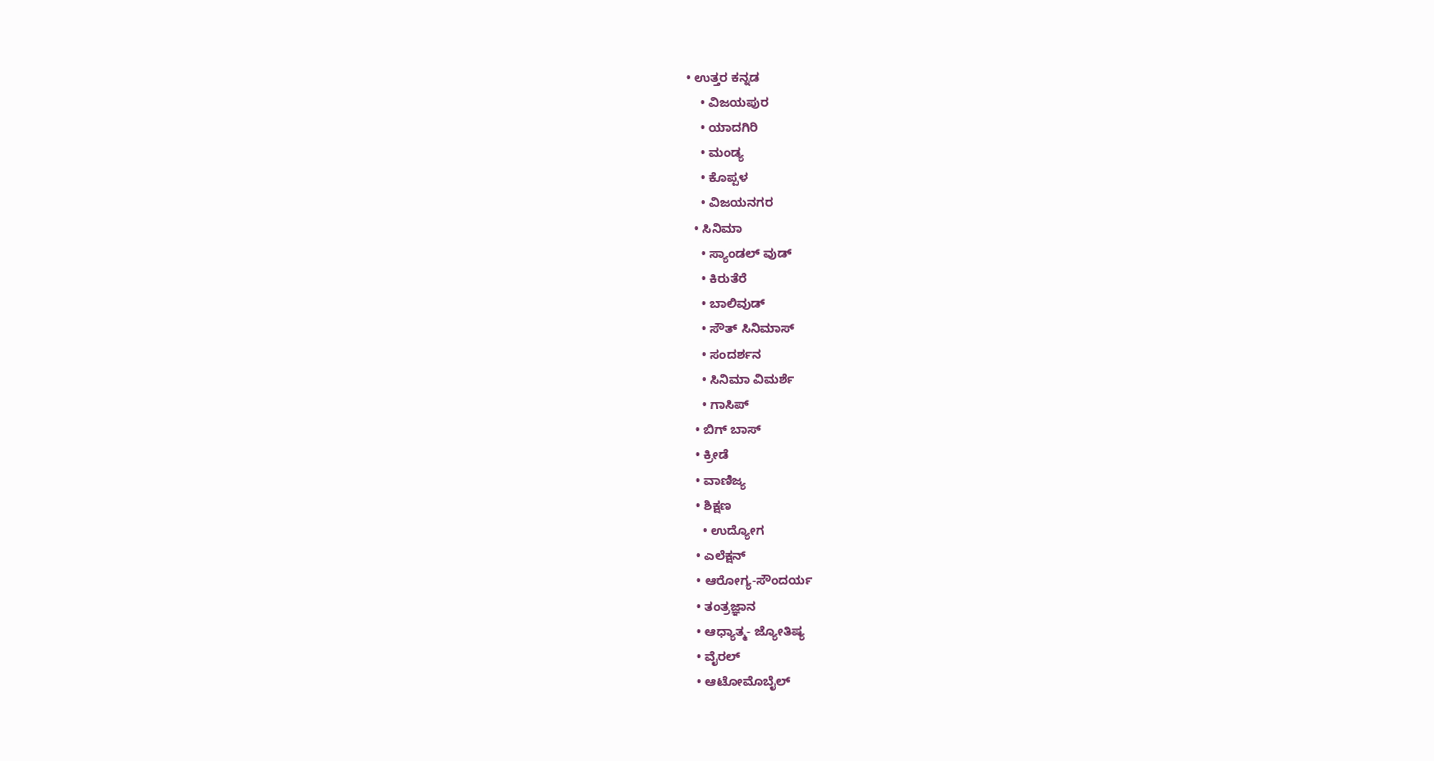• ಉತ್ತರ ಕನ್ನಡ
    • ವಿಜಯಪುರ
    • ಯಾದಗಿರಿ
    • ಮಂಡ್ಯ
    • ಕೊಪ್ಪಳ
    • ವಿಜಯನಗರ
  • ಸಿನಿಮಾ
    • ಸ್ಯಾಂಡಲ್ ವುಡ್
    • ಕಿರುತೆರೆ
    • ಬಾಲಿವುಡ್
    • ಸೌತ್ ಸಿನಿಮಾಸ್
    • ಸಂದರ್ಶನ
    • ಸಿನಿಮಾ ವಿಮರ್ಶೆ
    • ಗಾಸಿಪ್
  • ಬಿಗ್ ಬಾಸ್
  • ಕ್ರೀಡೆ
  • ವಾಣಿಜ್ಯ
  • ಶಿಕ್ಷಣ
    • ಉದ್ಯೋಗ
  • ಎಲೆಕ್ಷನ್
  • ಆರೋಗ್ಯ-ಸೌಂದರ್ಯ
  • ತಂತ್ರಜ್ಞಾನ
  • ಆಧ್ಯಾತ್ಮ- ಜ್ಯೋತಿಷ್ಯ
  • ವೈರಲ್
  • ಆಟೋಮೊಬೈಲ್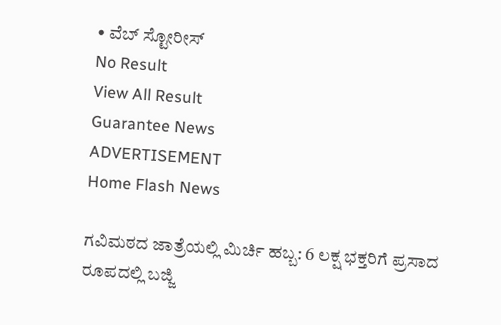• ವೆಬ್ ಸ್ಟೋರೀಸ್
No Result
View All Result
Guarantee News
ADVERTISEMENT
Home Flash News

ಗವಿಮಠದ ಜಾತ್ರೆಯಲ್ಲಿ ಮಿರ್ಚಿ ಹಬ್ಬ: 6 ಲಕ್ಷ ಭಕ್ತರಿಗೆ ಪ್ರಸಾದ ರೂಪದಲ್ಲಿ ಬಜ್ಜಿ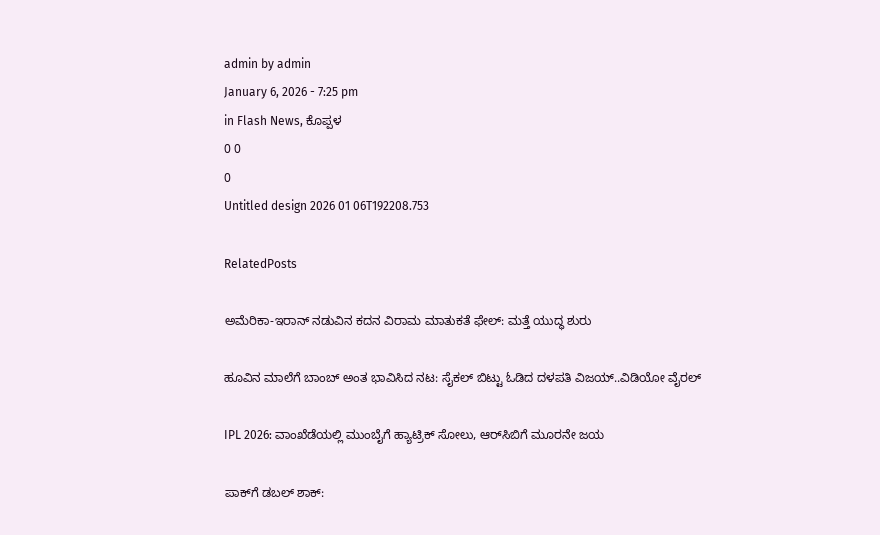admin by admin
January 6, 2026 - 7:25 pm
in Flash News, ಕೊಪ್ಪಳ
0 0
0
Untitled design 2026 01 06T192208.753

RelatedPosts

ಅಮೆರಿಕಾ-ಇರಾನ್ ನಡುವಿನ ಕದನ ವಿರಾಮ ಮಾತುಕತೆ ಫೇಲ್: ಮತ್ತೆ ಯುದ್ಧ ಶುರು

ಹೂವಿನ ಮಾಲೆಗೆ ಬಾಂಬ್ ಅಂತ ಭಾವಿಸಿದ ನಟ: ಸೈಕಲ್ ಬಿಟ್ಟು ಓಡಿದ ದಳಪತಿ ವಿಜಯ್..ವಿಡಿಯೋ ವೈರಲ್

IPL 2026: ವಾಂಖೆಡೆಯಲ್ಲಿ ಮುಂಬೈಗೆ ಹ್ಯಾಟ್ರಿಕ್‌‌ ಸೋಲು, ಆರ್‌ಸಿಬಿಗೆ ಮೂರನೇ ಜಯ

ಪಾಕ್‌ಗೆ ಡಬಲ್ ಶಾಕ್: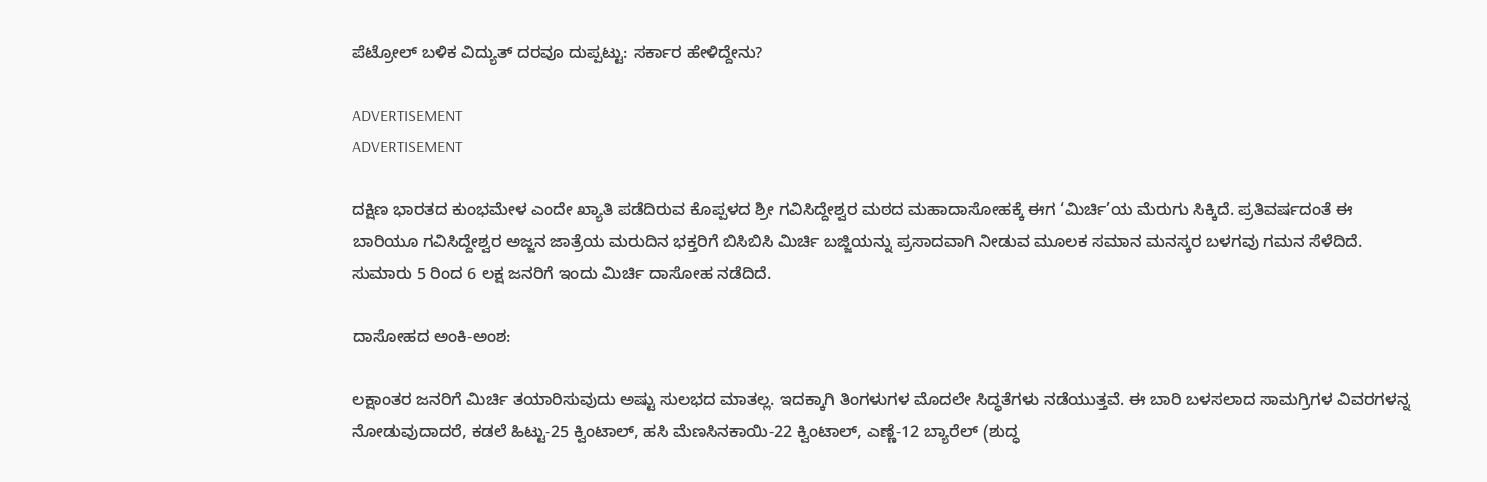ಪೆಟ್ರೋಲ್ ಬಳಿಕ ವಿದ್ಯುತ್ ದರವೂ ದುಪ್ಪಟ್ಟು: ಸರ್ಕಾರ ಹೇಳಿದ್ದೇನು?

ADVERTISEMENT
ADVERTISEMENT

ದಕ್ಷಿಣ ಭಾರತದ ಕುಂಭಮೇಳ ಎಂದೇ ಖ್ಯಾತಿ ಪಡೆದಿರುವ ಕೊಪ್ಪಳದ ಶ್ರೀ ಗವಿಸಿದ್ದೇಶ್ವರ ಮಠದ ಮಹಾದಾಸೋಹಕ್ಕೆ ಈಗ ‘ಮಿರ್ಚಿ’ಯ ಮೆರುಗು ಸಿಕ್ಕಿದೆ. ಪ್ರತಿವರ್ಷದಂತೆ ಈ ಬಾರಿಯೂ ಗವಿಸಿದ್ದೇಶ್ವರ ಅಜ್ಜನ ಜಾತ್ರೆಯ ಮರುದಿನ ಭಕ್ತರಿಗೆ ಬಿಸಿಬಿಸಿ ಮಿರ್ಚಿ ಬಜ್ಜಿಯನ್ನು ಪ್ರಸಾದವಾಗಿ ನೀಡುವ ಮೂಲಕ ಸಮಾನ ಮನಸ್ಕರ ಬಳಗವು ಗಮನ ಸೆಳೆದಿದೆ. ಸುಮಾರು 5 ರಿಂದ 6 ಲಕ್ಷ ಜನರಿಗೆ ಇಂದು ಮಿರ್ಚಿ ದಾಸೋಹ ನಡೆದಿದೆ.

ದಾಸೋಹದ ಅಂಕಿ-ಅಂಶ:

ಲಕ್ಷಾಂತರ ಜನರಿಗೆ ಮಿರ್ಚಿ ತಯಾರಿಸುವುದು ಅಷ್ಟು ಸುಲಭದ ಮಾತಲ್ಲ. ಇದಕ್ಕಾಗಿ ತಿಂಗಳುಗಳ ಮೊದಲೇ ಸಿದ್ಧತೆಗಳು ನಡೆಯುತ್ತವೆ. ಈ ಬಾರಿ ಬಳಸಲಾದ ಸಾಮಗ್ರಿಗಳ ವಿವರಗಳನ್ನ ನೋಡುವುದಾದರೆ, ಕಡಲೆ ಹಿಟ್ಟು-25 ಕ್ವಿಂಟಾಲ್, ಹಸಿ ಮೆಣಸಿನಕಾಯಿ-22 ಕ್ವಿಂಟಾಲ್, ಎಣ್ಣೆ-12 ಬ್ಯಾರೆಲ್ (ಶುದ್ಧ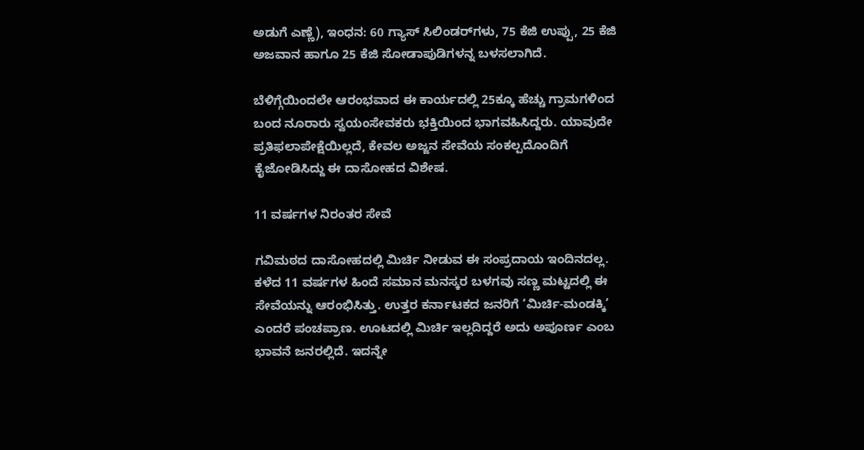ಅಡುಗೆ ಎಣ್ಣೆ), ಇಂಧನ: 60 ಗ್ಯಾಸ್ ಸಿಲಿಂಡರ್‌ಗಳು, 75 ಕೆಜಿ ಉಪ್ಪು, 25 ಕೆಜಿ ಅಜವಾನ ಹಾಗೂ 25 ಕೆಜಿ ಸೋಡಾಪುಡಿಗಳನ್ನ ಬಳಸಲಾಗಿದೆ.

ಬೆಳಿಗ್ಗೆಯಿಂದಲೇ ಆರಂಭವಾದ ಈ ಕಾರ್ಯದಲ್ಲಿ 25ಕ್ಕೂ ಹೆಚ್ಚು ಗ್ರಾಮಗಳಿಂದ ಬಂದ ನೂರಾರು ಸ್ವಯಂಸೇವಕರು ಭಕ್ತಿಯಿಂದ ಭಾಗವಹಿಸಿದ್ದರು. ಯಾವುದೇ ಪ್ರತಿಫಲಾಪೇಕ್ಷೆಯಿಲ್ಲದೆ, ಕೇವಲ ಅಜ್ಜನ ಸೇವೆಯ ಸಂಕಲ್ಪದೊಂದಿಗೆ ಕೈಜೋಡಿಸಿದ್ದು ಈ ದಾಸೋಹದ ವಿಶೇಷ.

11 ವರ್ಷಗಳ ನಿರಂತರ ಸೇವೆ

ಗವಿಮಠದ ದಾಸೋಹದಲ್ಲಿ ಮಿರ್ಚಿ ನೀಡುವ ಈ ಸಂಪ್ರದಾಯ ಇಂದಿನದಲ್ಲ. ಕಳೆದ 11 ವರ್ಷಗಳ ಹಿಂದೆ ಸಮಾನ ಮನಸ್ಕರ ಬಳಗವು ಸಣ್ಣ ಮಟ್ಟದಲ್ಲಿ ಈ ಸೇವೆಯನ್ನು ಆರಂಭಿಸಿತ್ತು. ಉತ್ತರ ಕರ್ನಾಟಕದ ಜನರಿಗೆ ‘ಮಿರ್ಚಿ-ಮಂಡಕ್ಕಿ’ ಎಂದರೆ ಪಂಚಪ್ರಾಣ. ಊಟದಲ್ಲಿ ಮಿರ್ಚಿ ಇಲ್ಲದಿದ್ದರೆ ಅದು ಅಪೂರ್ಣ ಎಂಬ ಭಾವನೆ ಜನರಲ್ಲಿದೆ. ಇದನ್ನೇ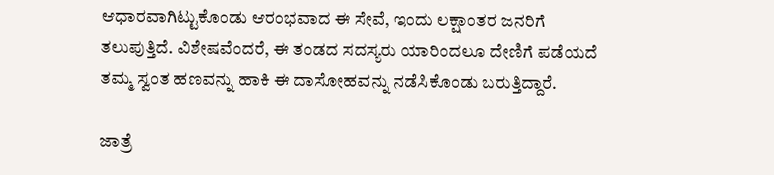ಆಧಾರವಾಗಿಟ್ಟುಕೊಂಡು ಆರಂಭವಾದ ಈ ಸೇವೆ, ಇಂದು ಲಕ್ಷಾಂತರ ಜನರಿಗೆ ತಲುಪುತ್ತಿದೆ. ವಿಶೇಷವೆಂದರೆ, ಈ ತಂಡದ ಸದಸ್ಯರು ಯಾರಿಂದಲೂ ದೇಣಿಗೆ ಪಡೆಯದೆ ತಮ್ಮ ಸ್ವಂತ ಹಣವನ್ನು ಹಾಕಿ ಈ ದಾಸೋಹವನ್ನು ನಡೆಸಿಕೊಂಡು ಬರುತ್ತಿದ್ದಾರೆ.

ಜಾತ್ರೆ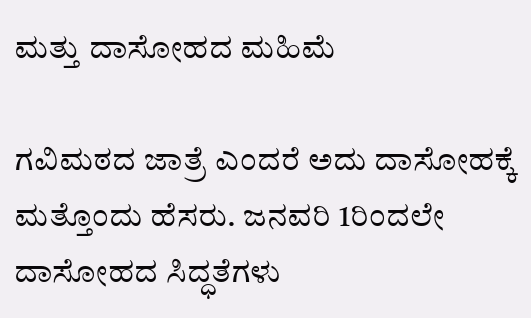ಮತ್ತು ದಾಸೋಹದ ಮಹಿಮೆ

ಗವಿಮಠದ ಜಾತ್ರೆ ಎಂದರೆ ಅದು ದಾಸೋಹಕ್ಕೆ ಮತ್ತೊಂದು ಹೆಸರು. ಜನವರಿ 1ರಿಂದಲೇ ದಾಸೋಹದ ಸಿದ್ಧತೆಗಳು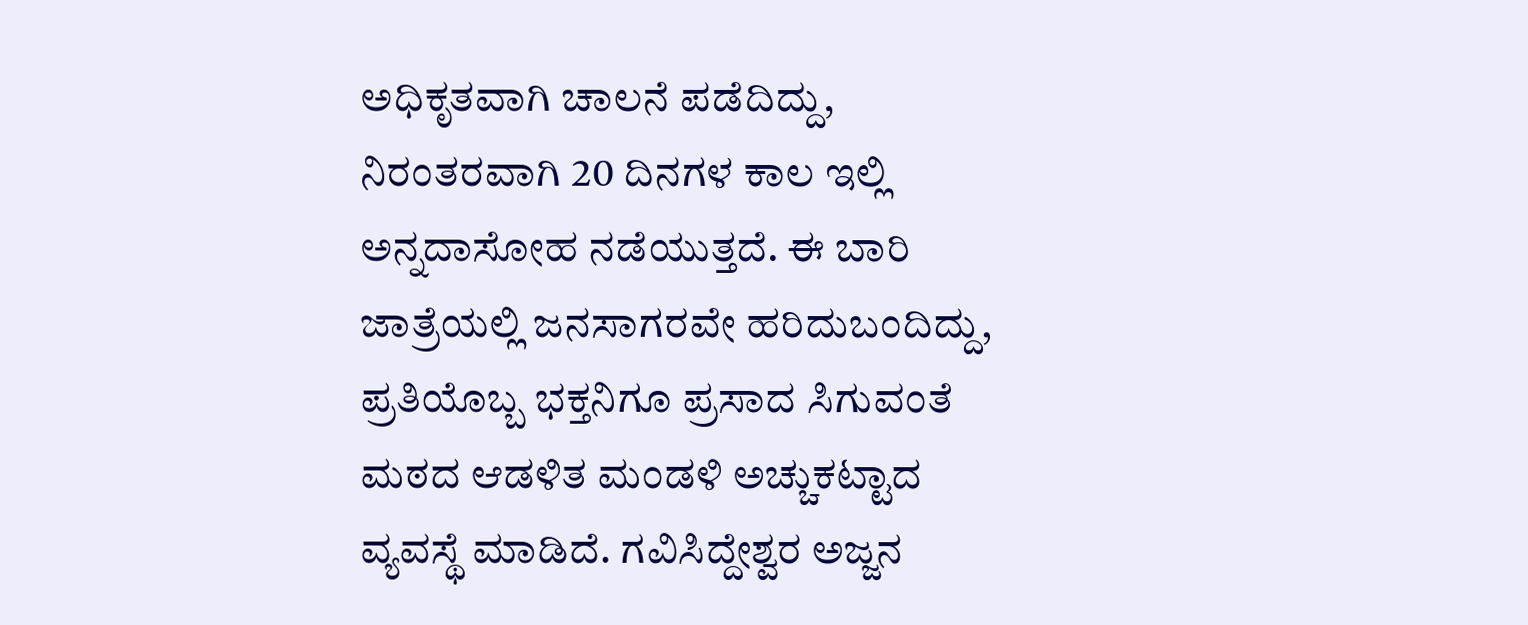ಅಧಿಕೃತವಾಗಿ ಚಾಲನೆ ಪಡೆದಿದ್ದು, ನಿರಂತರವಾಗಿ 20 ದಿನಗಳ ಕಾಲ ಇಲ್ಲಿ ಅನ್ನದಾಸೋಹ ನಡೆಯುತ್ತದೆ. ಈ ಬಾರಿ ಜಾತ್ರೆಯಲ್ಲಿ ಜನಸಾಗರವೇ ಹರಿದುಬಂದಿದ್ದು, ಪ್ರತಿಯೊಬ್ಬ ಭಕ್ತನಿಗೂ ಪ್ರಸಾದ ಸಿಗುವಂತೆ ಮಠದ ಆಡಳಿತ ಮಂಡಳಿ ಅಚ್ಚುಕಟ್ಟಾದ ವ್ಯವಸ್ಥೆ ಮಾಡಿದೆ. ಗವಿಸಿದ್ದೇಶ್ವರ ಅಜ್ಜನ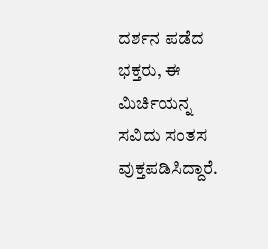ದರ್ಶನ ಪಡೆದ ಭಕ್ತರು, ಈ ಮಿರ್ಚಿಯನ್ನ ಸವಿದು ಸಂತಸ ವುಕ್ತಪಡಿಸಿದ್ದಾರೆ.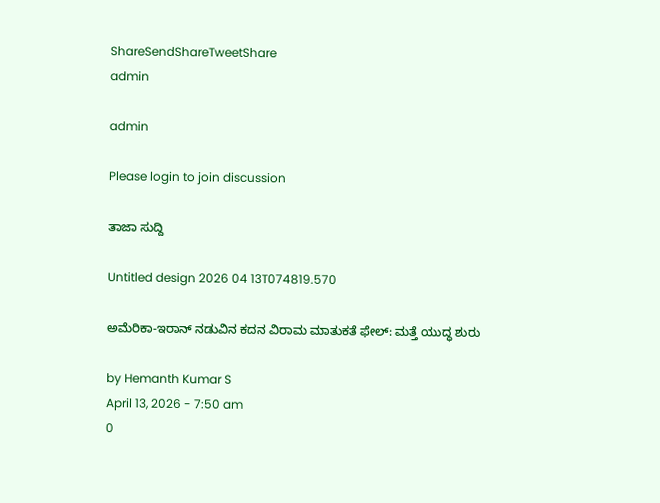ShareSendShareTweetShare
admin

admin

Please login to join discussion

ತಾಜಾ ಸುದ್ದಿ

Untitled design 2026 04 13T074819.570

ಅಮೆರಿಕಾ-ಇರಾನ್ ನಡುವಿನ ಕದನ ವಿರಾಮ ಮಾತುಕತೆ ಫೇಲ್: ಮತ್ತೆ ಯುದ್ಧ ಶುರು

by Hemanth Kumar S
April 13, 2026 - 7:50 am
0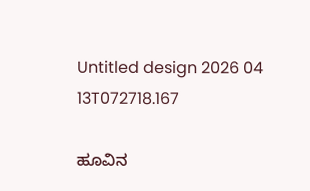Untitled design 2026 04 13T072718.167

ಹೂವಿನ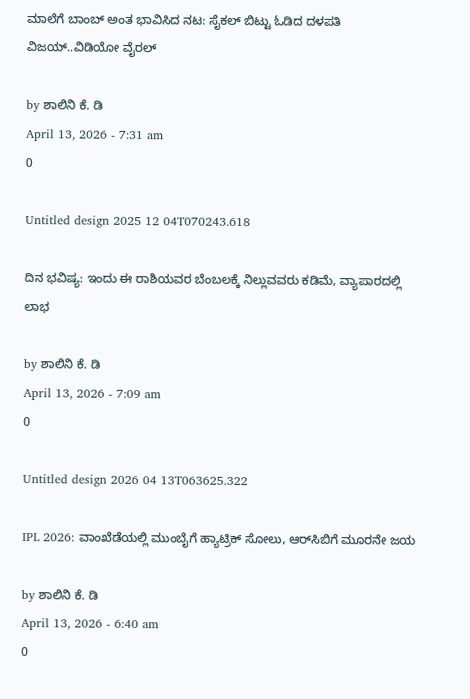ಮಾಲೆಗೆ ಬಾಂಬ್ ಅಂತ ಭಾವಿಸಿದ ನಟ: ಸೈಕಲ್ ಬಿಟ್ಟು ಓಡಿದ ದಳಪತಿ ವಿಜಯ್..ವಿಡಿಯೋ ವೈರಲ್

by ಶಾಲಿನಿ ಕೆ. ಡಿ
April 13, 2026 - 7:31 am
0

Untitled design 2025 12 04T070243.618

ದಿನ ಭವಿಷ್ಯ: ಇಂದು ಈ ರಾಶಿಯವರ ಬೆಂಬಲಕ್ಕೆ ನಿಲ್ಲುವವರು ಕಡಿಮೆ, ವ್ಯಾಪಾರದಲ್ಲಿ ಲಾಭ

by ಶಾಲಿನಿ ಕೆ. ಡಿ
April 13, 2026 - 7:09 am
0

Untitled design 2026 04 13T063625.322

IPL 2026: ವಾಂಖೆಡೆಯಲ್ಲಿ ಮುಂಬೈಗೆ ಹ್ಯಾಟ್ರಿಕ್‌‌ ಸೋಲು, ಆರ್‌ಸಿಬಿಗೆ ಮೂರನೇ ಜಯ

by ಶಾಲಿನಿ ಕೆ. ಡಿ
April 13, 2026 - 6:40 am
0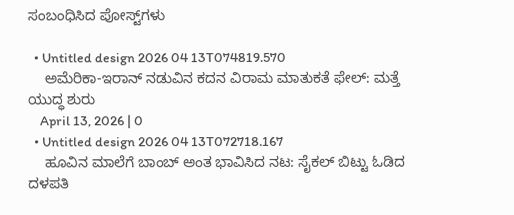ಸಂಬಂಧಿಸಿದ ಪೋಸ್ಟ್‌ಗಳು

  • Untitled design 2026 04 13T074819.570
    ಅಮೆರಿಕಾ-ಇರಾನ್ ನಡುವಿನ ಕದನ ವಿರಾಮ ಮಾತುಕತೆ ಫೇಲ್: ಮತ್ತೆ ಯುದ್ಧ ಶುರು
    April 13, 2026 | 0
  • Untitled design 2026 04 13T072718.167
    ಹೂವಿನ ಮಾಲೆಗೆ ಬಾಂಬ್ ಅಂತ ಭಾವಿಸಿದ ನಟ: ಸೈಕಲ್ ಬಿಟ್ಟು ಓಡಿದ ದಳಪತಿ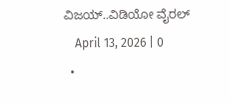ವಿಜಯ್..ವಿಡಿಯೋ ವೈರಲ್
    April 13, 2026 | 0
  •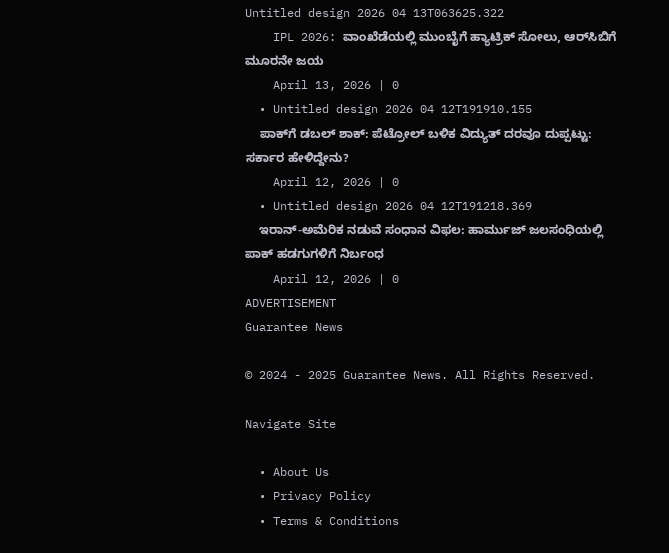Untitled design 2026 04 13T063625.322
    IPL 2026: ವಾಂಖೆಡೆಯಲ್ಲಿ ಮುಂಬೈಗೆ ಹ್ಯಾಟ್ರಿಕ್‌‌ ಸೋಲು, ಆರ್‌ಸಿಬಿಗೆ ಮೂರನೇ ಜಯ
    April 13, 2026 | 0
  • Untitled design 2026 04 12T191910.155
    ಪಾಕ್‌ಗೆ ಡಬಲ್ ಶಾಕ್: ಪೆಟ್ರೋಲ್ ಬಳಿಕ ವಿದ್ಯುತ್ ದರವೂ ದುಪ್ಪಟ್ಟು: ಸರ್ಕಾರ ಹೇಳಿದ್ದೇನು?
    April 12, 2026 | 0
  • Untitled design 2026 04 12T191218.369
    ಇರಾನ್‌-ಅಮೆರಿಕ ನಡುವೆ ಸಂಧಾನ ವಿಫಲ: ಹಾರ್ಮುಜ್ ಜಲಸಂಧಿಯಲ್ಲಿ ಪಾಕ್ ಹಡಗುಗಳಿಗೆ ನಿರ್ಬಂಧ
    April 12, 2026 | 0
ADVERTISEMENT
Guarantee News

© 2024 - 2025 Guarantee News. All Rights Reserved.

Navigate Site

  • About Us
  • Privacy Policy
  • Terms & Conditions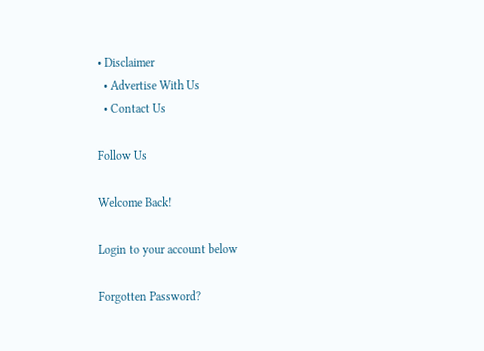• Disclaimer
  • Advertise With Us
  • Contact Us

Follow Us

Welcome Back!

Login to your account below

Forgotten Password?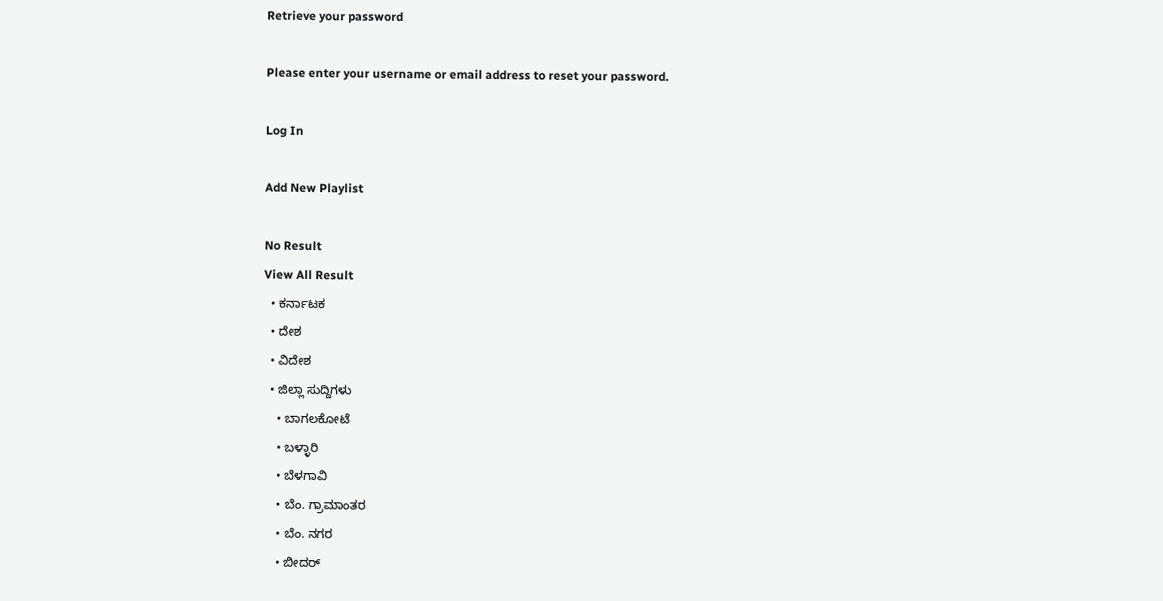Retrieve your password

Please enter your username or email address to reset your password.

Log In

Add New Playlist

No Result
View All Result
  • ಕರ್ನಾಟಕ
  • ದೇಶ
  • ವಿದೇಶ
  • ಜಿಲ್ಲಾ ಸುದ್ದಿಗಳು
    • ಬಾಗಲಕೋಟೆ
    • ಬಳ್ಳಾರಿ
    • ಬೆಳಗಾವಿ
    • ಬೆಂ. ಗ್ರಾಮಾಂತರ
    • ಬೆಂ. ನಗರ
    • ಬೀದರ್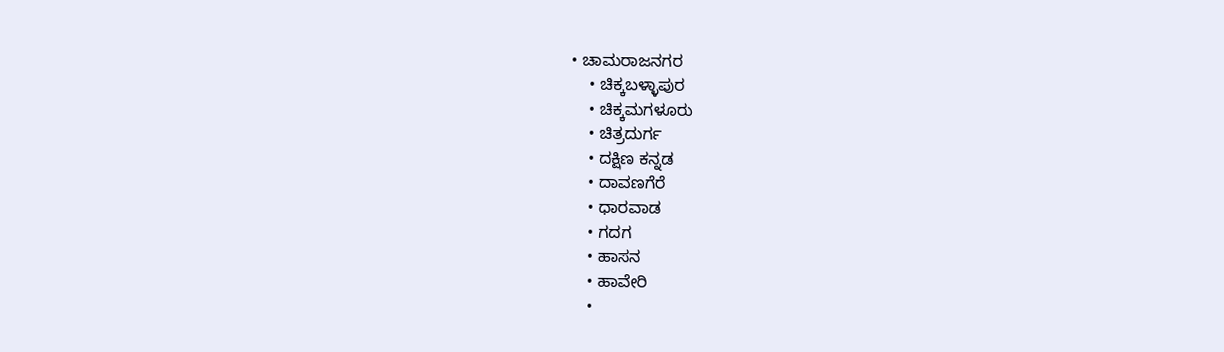• ಚಾಮರಾಜನಗರ
    • ಚಿಕ್ಕಬಳ್ಳಾಪುರ
    • ಚಿಕ್ಕಮಗಳೂರು
    • ಚಿತ್ರದುರ್ಗ
    • ದಕ್ಷಿಣ ಕನ್ನಡ
    • ದಾವಣಗೆರೆ
    • ಧಾರವಾಡ
    • ಗದಗ
    • ಹಾಸನ
    • ಹಾವೇರಿ
    •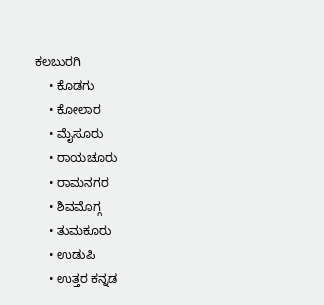ಕಲಬುರಗಿ
    • ಕೊಡಗು
    • ಕೋಲಾರ
    • ಮೈಸೂರು
    • ರಾಯಚೂರು
    • ರಾಮನಗರ
    • ಶಿವಮೊಗ್ಗ
    • ತುಮಕೂರು
    • ಉಡುಪಿ
    • ಉತ್ತರ ಕನ್ನಡ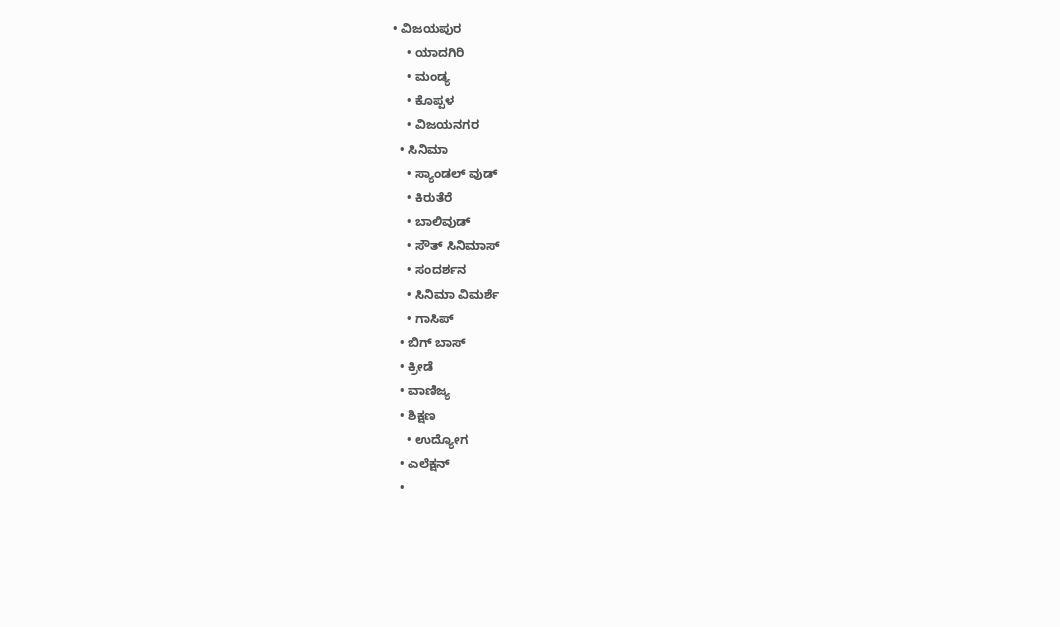• ವಿಜಯಪುರ
    • ಯಾದಗಿರಿ
    • ಮಂಡ್ಯ
    • ಕೊಪ್ಪಳ
    • ವಿಜಯನಗರ
  • ಸಿನಿಮಾ
    • ಸ್ಯಾಂಡಲ್ ವುಡ್
    • ಕಿರುತೆರೆ
    • ಬಾಲಿವುಡ್
    • ಸೌತ್ ಸಿನಿಮಾಸ್
    • ಸಂದರ್ಶನ
    • ಸಿನಿಮಾ ವಿಮರ್ಶೆ
    • ಗಾಸಿಪ್
  • ಬಿಗ್ ಬಾಸ್
  • ಕ್ರೀಡೆ
  • ವಾಣಿಜ್ಯ
  • ಶಿಕ್ಷಣ
    • ಉದ್ಯೋಗ
  • ಎಲೆಕ್ಷನ್
  •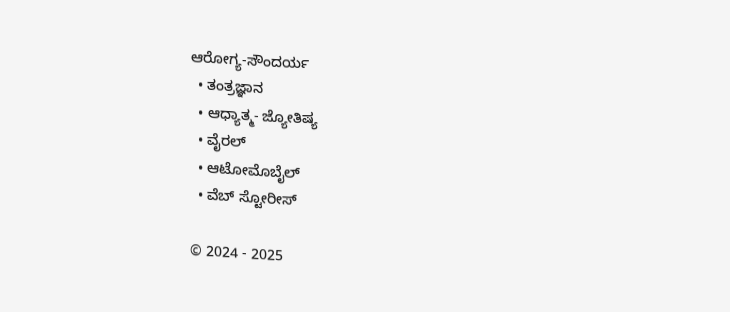ಆರೋಗ್ಯ-ಸೌಂದರ್ಯ
  • ತಂತ್ರಜ್ಞಾನ
  • ಆಧ್ಯಾತ್ಮ- ಜ್ಯೋತಿಷ್ಯ
  • ವೈರಲ್
  • ಆಟೋಮೊಬೈಲ್
  • ವೆಬ್ ಸ್ಟೋರೀಸ್

© 2024 - 2025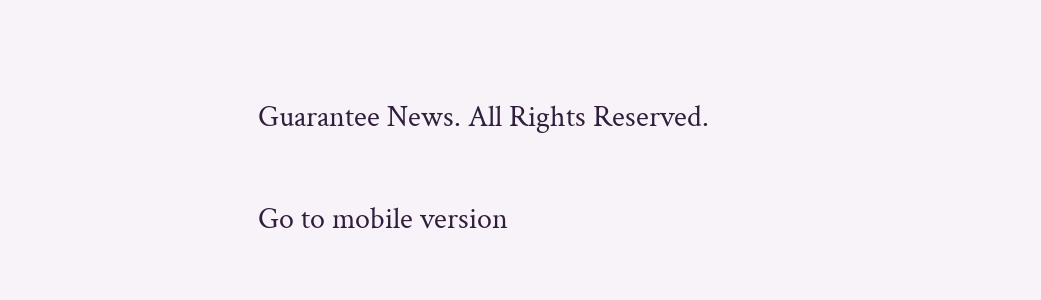Guarantee News. All Rights Reserved.

Go to mobile version